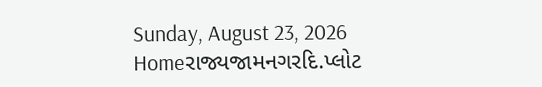Sunday, August 23, 2026
Homeરાજ્યજામનગરદિ.પ્લોટ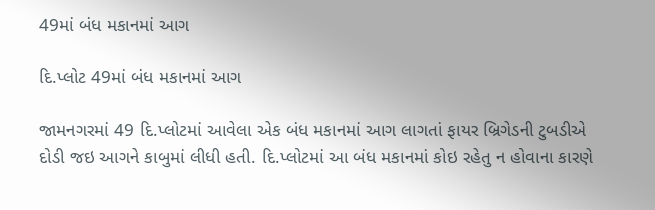49માં બંધ મકાનમાં આગ

દિ.પ્લોટ 49માં બંધ મકાનમાં આગ

જામનગરમાં 49 દિ.પ્લોટમાં આવેલા એક બંધ મકાનમાં આગ લાગતાં ફાયર બ્રિગેડની ટુબડીએ દોડી જઇ આગને કાબુમાં લીધી હતી. દિ.પ્લોટમાં આ બંધ મકાનમાં કોઇ રહેતુ ન હોવાના કારણે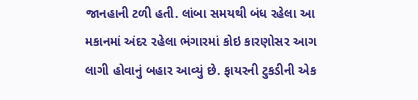જાનહાની ટળી હતી. લાંબા સમયથી બંધ રહેલા આ મકાનમાં અંદર રહેલા ભંગારમાં કોઇ કારણોસર આગ લાગી હોવાનું બહાર આવ્યું છે. ફાયરની ટુકડીની એક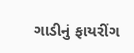ગાડીનું ફાયરીંગ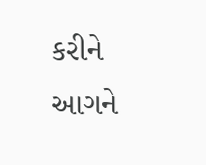કરીને આગને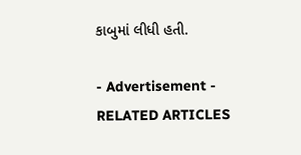કાબુમાં લીધી હતી.

- Advertisement -
RELATED ARTICLES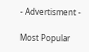- Advertisment -

Most Popular